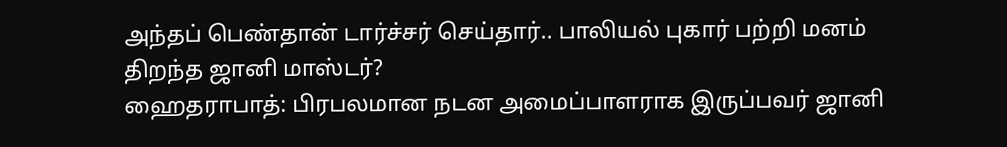அந்தப் பெண்தான் டார்ச்சர் செய்தார்.. பாலியல் புகார் பற்றி மனம் திறந்த ஜானி மாஸ்டர்?
ஹைதராபாத்: பிரபலமான நடன அமைப்பாளராக இருப்பவர் ஜானி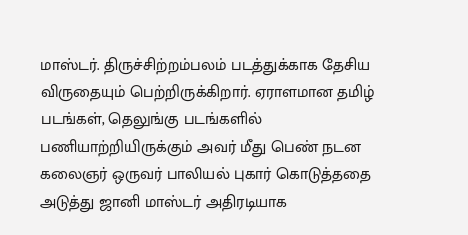மாஸ்டர். திருச்சிற்றம்பலம் படத்துக்காக தேசிய விருதையும் பெற்றிருக்கிறார். ஏராளமான தமிழ் படங்கள், தெலுங்கு படங்களில் பணியாற்றியிருக்கும் அவர் மீது பெண் நடன கலைஞர் ஒருவர் பாலியல் புகார் கொடுத்ததை அடுத்து ஜானி மாஸ்டர் அதிரடியாக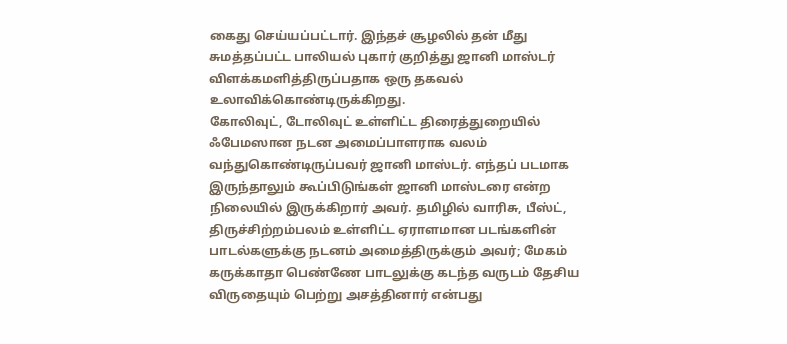கைது செய்யப்பட்டார். இந்தச் சூழலில் தன் மீது சுமத்தப்பட்ட பாலியல் புகார் குறித்து ஜானி மாஸ்டர் விளக்கமளித்திருப்பதாக ஒரு தகவல் உலாவிக்கொண்டிருக்கிறது.
கோலிவுட், டோலிவுட் உள்ளிட்ட திரைத்துறையில் ஃபேமஸான நடன அமைப்பாளராக வலம் வந்துகொண்டிருப்பவர் ஜானி மாஸ்டர். எந்தப் படமாக இருந்தாலும் கூப்பிடுங்கள் ஜானி மாஸ்டரை என்ற நிலையில் இருக்கிறார் அவர். தமிழில் வாரிசு, பீஸ்ட், திருச்சிற்றம்பலம் உள்ளிட்ட ஏராளமான படங்களின் பாடல்களுக்கு நடனம் அமைத்திருக்கும் அவர்; மேகம் கருக்காதா பெண்ணே பாடலுக்கு கடந்த வருடம் தேசிய விருதையும் பெற்று அசத்தினார் என்பது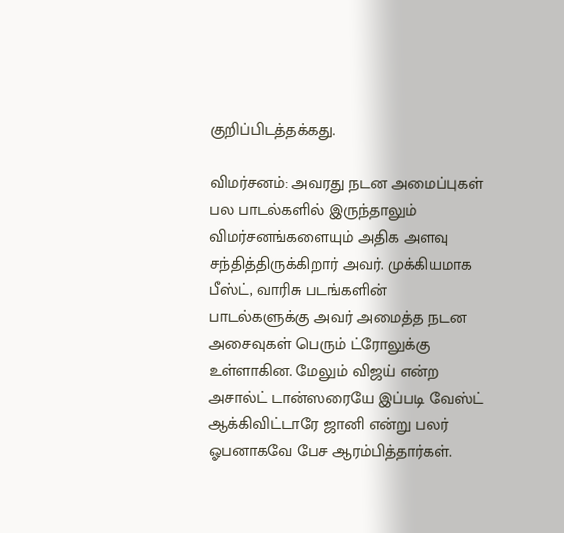குறிப்பிடத்தக்கது.

விமர்சனம்: அவரது நடன அமைப்புகள் பல பாடல்களில் இருந்தாலும் விமர்சனங்களையும் அதிக அளவு சந்தித்திருக்கிறார் அவர். முக்கியமாக பீஸ்ட், வாரிசு படங்களின் பாடல்களுக்கு அவர் அமைத்த நடன அசைவுகள் பெரும் ட்ரோலுக்கு உள்ளாகின. மேலும் விஜய் என்ற அசால்ட் டான்ஸரையே இப்படி வேஸ்ட் ஆக்கிவிட்டாரே ஜானி என்று பலர் ஓபனாகவே பேச ஆரம்பித்தார்கள்.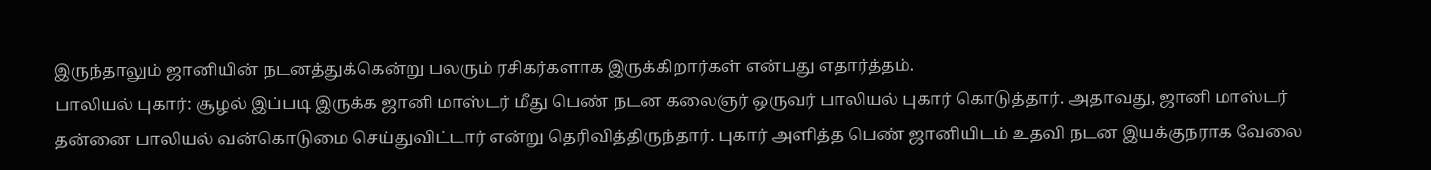இருந்தாலும் ஜானியின் நடனத்துக்கென்று பலரும் ரசிகர்களாக இருக்கிறார்கள் என்பது எதார்த்தம்.
பாலியல் புகார்: சூழல் இப்படி இருக்க ஜானி மாஸ்டர் மீது பெண் நடன கலைஞர் ஒருவர் பாலியல் புகார் கொடுத்தார். அதாவது, ஜானி மாஸ்டர் தன்னை பாலியல் வன்கொடுமை செய்துவிட்டார் என்று தெரிவித்திருந்தார். புகார் அளித்த பெண் ஜானியிடம் உதவி நடன இயக்குநராக வேலை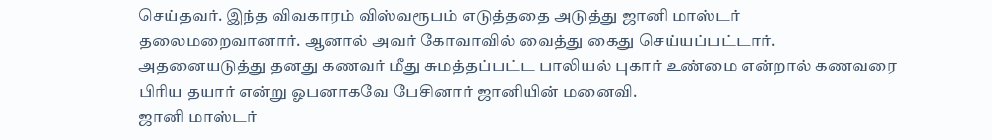செய்தவர். இந்த விவகாரம் விஸ்வரூபம் எடுத்ததை அடுத்து ஜானி மாஸ்டர் தலைமறைவானார். ஆனால் அவர் கோவாவில் வைத்து கைது செய்யப்பட்டார். அதனையடுத்து தனது கணவர் மீது சுமத்தப்பட்ட பாலியல் புகார் உண்மை என்றால் கணவரை பிரிய தயார் என்று ஓபனாகவே பேசினார் ஜானியின் மனைவி.
ஜானி மாஸ்டர்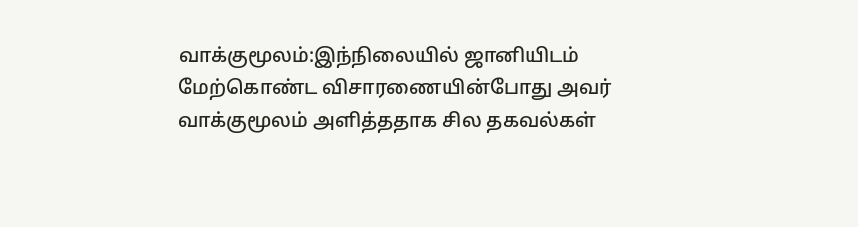வாக்குமூலம்:இந்நிலையில் ஜானியிடம் மேற்கொண்ட விசாரணையின்போது அவர் வாக்குமூலம் அளித்ததாக சில தகவல்கள்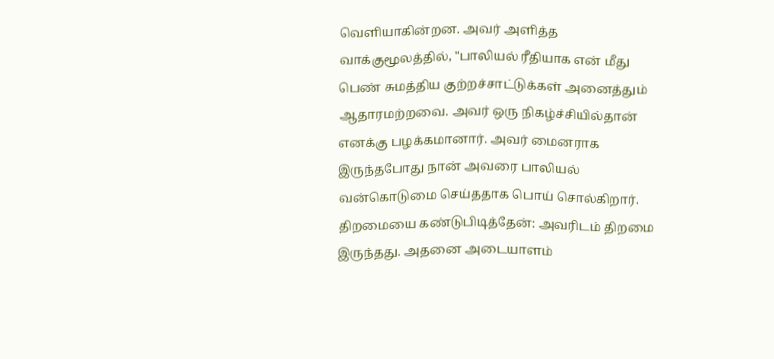வெளியாகின்றன. அவர் அளித்த வாக்குமூலத்தில், "பாலியல் ரீதியாக என் மீது பெண் சுமத்திய குற்றச்சாட்டுக்கள் அனைத்தும் ஆதாரமற்றவை. அவர் ஒரு நிகழ்ச்சியில்தான் எனக்கு பழக்கமானார். அவர் மைனராக இருந்தபோது நான் அவரை பாலியல் வன்கொடுமை செய்ததாக பொய் சொல்கிறார்.
திறமையை கண்டுபிடித்தேன்: அவரிடம் திறமை இருந்தது. அதனை அடையாளம்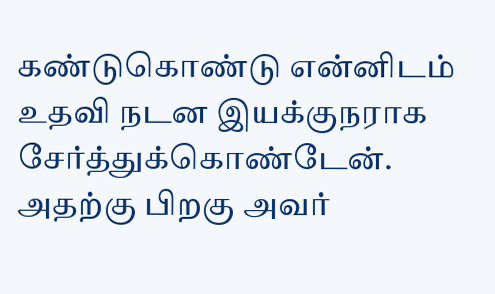கண்டுகொண்டு என்னிடம் உதவி நடன இயக்குநராக சேர்த்துக்கொண்டேன். அதற்கு பிறகு அவர்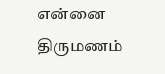என்னை திருமணம்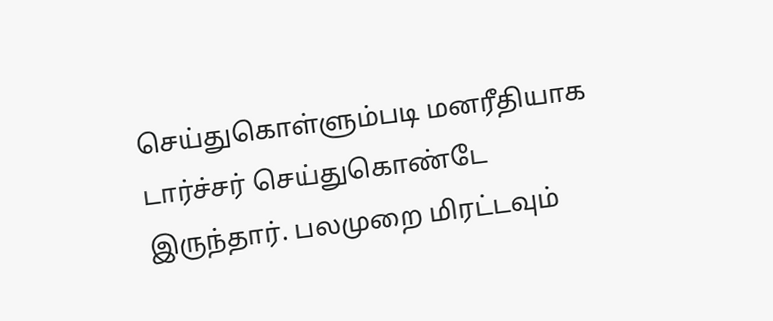செய்துகொள்ளும்படி மனரீதியாக டார்ச்சர் செய்துகொண்டே இருந்தார். பலமுறை மிரட்டவும்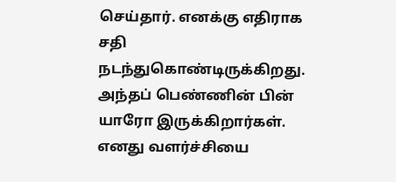செய்தார். எனக்கு எதிராக சதி நடந்துகொண்டிருக்கிறது. அந்தப் பெண்ணின் பின் யாரோ இருக்கிறார்கள். எனது வளர்ச்சியை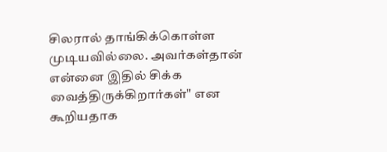சிலரால் தாங்கிக்கொள்ள முடியவில்லை. அவர்கள்தான் என்னை இதில் சிக்க வைத்திருக்கிறார்கள்" என கூறியதாக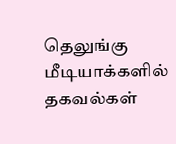தெலுங்கு மீடியாக்களில் தகவல்கள்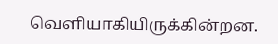வெளியாகியிருக்கின்றன.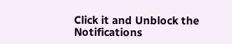Click it and Unblock the Notifications